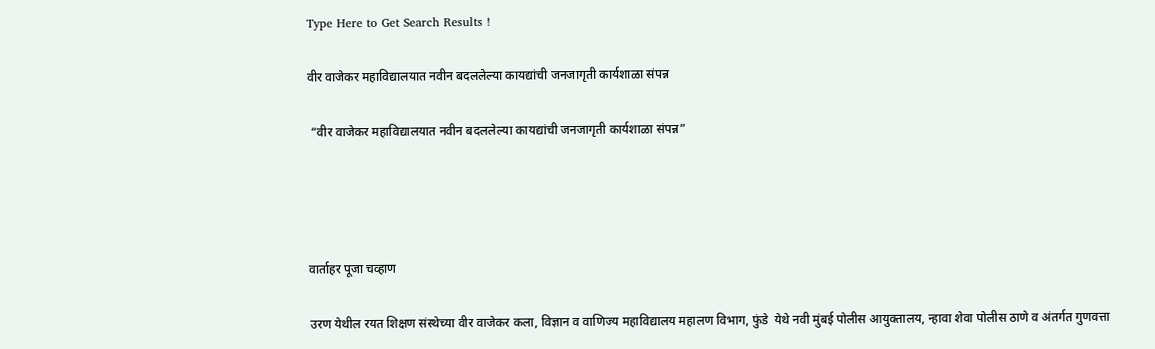Type Here to Get Search Results !

वीर वाजेकर महाविद्यालयात नवीन बदललेल्या कायद्यांची जनजागृती कार्यशाळा संपन्न

 “वीर वाजेकर महाविद्यालयात नवीन बदललेल्या कायद्यांची जनजागृती कार्यशाळा संपन्न”




वार्ताहर पूजा चव्हाण

उरण येथील रयत शिक्षण संस्थेच्या वीर वाजेकर कला, विज्ञान व वाणिज्य महाविद्यालय महालण विभाग, फुंडे  येथे नवी मुंबई पोलीस आयुक्तालय, न्हावा शेवा पोलीस ठाणे व अंतर्गत गुणवत्ता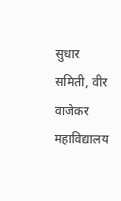सुधार समिती, वीर वाजेकर महाविद्यालय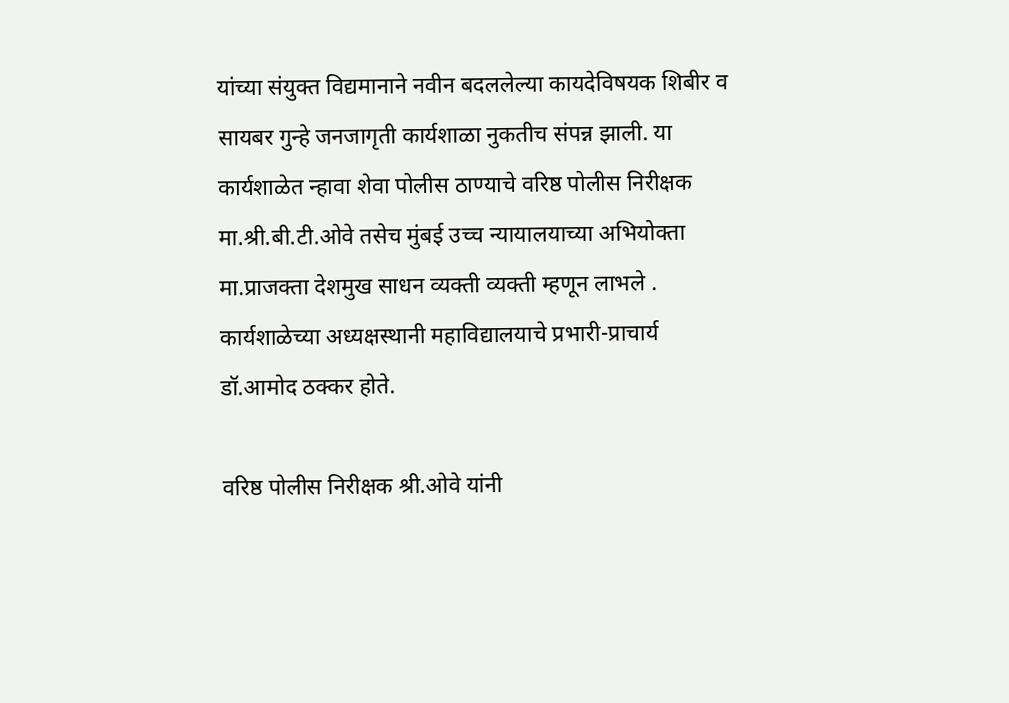यांच्या संयुक्त विद्यमानाने नवीन बदललेल्या कायदेविषयक शिबीर व सायबर गुन्हे जनजागृती कार्यशाळा नुकतीच संपन्न झाली. या कार्यशाळेत न्हावा शेवा पोलीस ठाण्याचे वरिष्ठ पोलीस निरीक्षक मा.श्री.बी.टी.ओवे तसेच मुंबई उच्च न्यायालयाच्या अभियोक्ता मा.प्राजक्ता देशमुख साधन व्यक्ती व्यक्ती म्हणून लाभले . कार्यशाळेच्या अध्यक्षस्थानी महाविद्यालयाचे प्रभारी-प्राचार्य डॉ.आमोद ठक्कर होते.

वरिष्ठ पोलीस निरीक्षक श्री.ओवे यांनी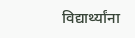विद्यार्थ्यांना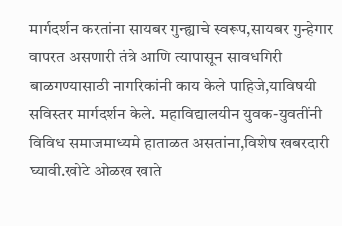मार्गदर्शन करतांना सायबर गुन्ह्याचे स्वरूप,सायबर गुन्हेगार वापरत असणारी तंत्रे आणि त्यापासून सावधगिरी बाळगण्यासाठी नागरिकांनी काय केले पाहिजे,याविषयी सविस्तर मार्गदर्शन केले. महाविद्यालयीन युवक-युवतींनी विविध समाजमाध्यमे हाताळत असतांना,विशेष खबरदारी घ्यावी.खोटे ओळख खाते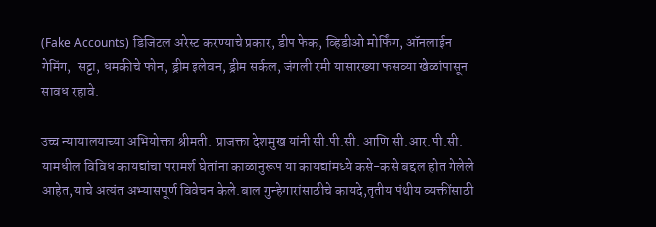(Fake Accounts) डिजिटल अरेस्ट करण्याचे प्रकार, डीप फेक, व्हिडीओ मोर्फिंग, ऑनलाईन गेमिंग,  सट्टा, धमकीचे फोन, ड्रीम इलेवन, ड्रीम सर्कल, जंगली रमी यासारख्या फसव्या खेळांपासून सावध रहावे.

उच्च न्यायालयाच्या अभियोक्ता श्रीमती. प्राजक्ता देशमुख यांनी सी.पी.सी. आणि सी.आर.पी.सी. यामधील विविध कायद्यांचा परामर्श घेतांना काळानुरूप या कायद्यांमध्ये कसे-कसे बद्दल होत गेलेले आहेत,याचे अत्यंत अभ्यासपूर्ण विवेचन केले.बाल गुन्हेगारांसाठीचे कायदे,तृतीय पंथीय व्यक्तींसाठी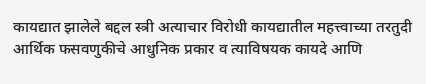कायद्यात झालेले बद्दल स्त्री अत्याचार विरोधी कायद्यातील महत्त्वाच्या तरतुदी आर्थिक फसवणुकीचे आधुनिक प्रकार व त्याविषयक कायदे आणि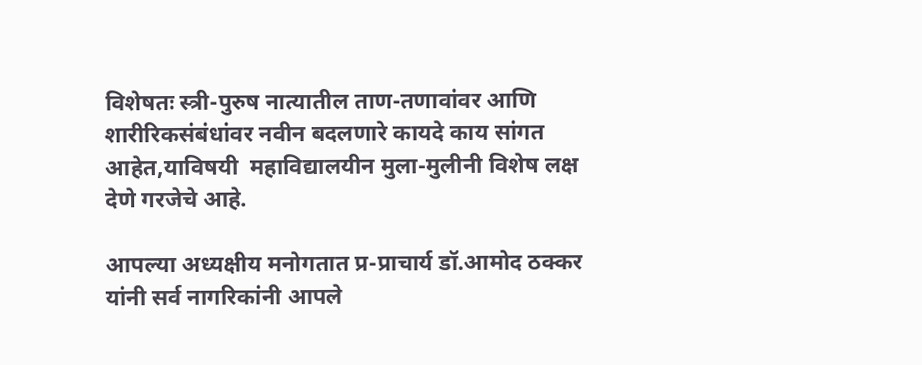विशेषतः स्त्री-पुरुष नात्यातील ताण-तणावांवर आणि शारीरिकसंबंधांवर नवीन बदलणारे कायदे काय सांगत आहेत,याविषयी  महाविद्यालयीन मुला-मुलीनी विशेष लक्ष देणे गरजेचे आहे.

आपल्या अध्यक्षीय मनोगतात प्र-प्राचार्य डॉ.आमोद ठक्कर यांनी सर्व नागरिकांनी आपले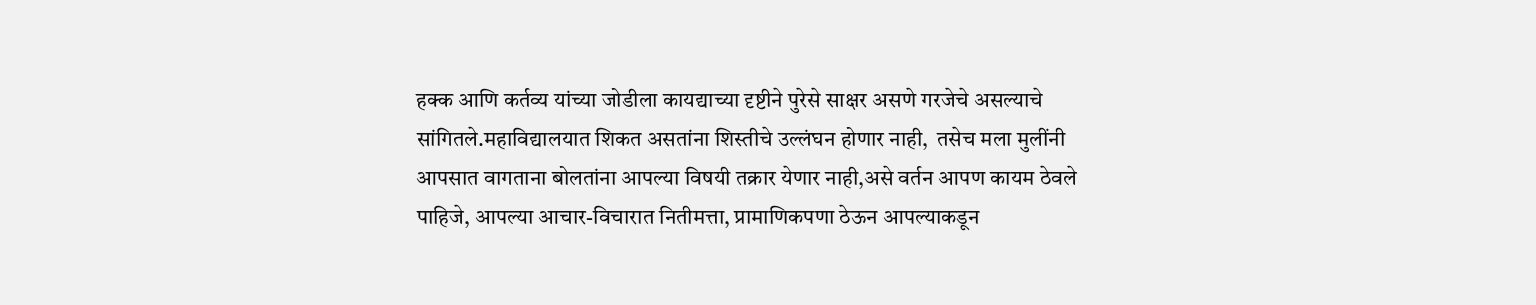हक्क आणि कर्तव्य यांच्या जोडीला कायद्याच्या दृष्टीने पुरेसे साक्षर असणे गरजेचे असल्याचे सांगितले.महाविद्यालयात शिकत असतांना शिस्तीचे उल्लंघन होणार नाही,  तसेच मला मुलींनी आपसात वागताना बोलतांना आपल्या विषयी तक्रार येणार नाही,असे वर्तन आपण कायम ठेवले पाहिजे, आपल्या आचार-विचारात नितीमत्ता, प्रामाणिकपणा ठेऊन आपल्याकडून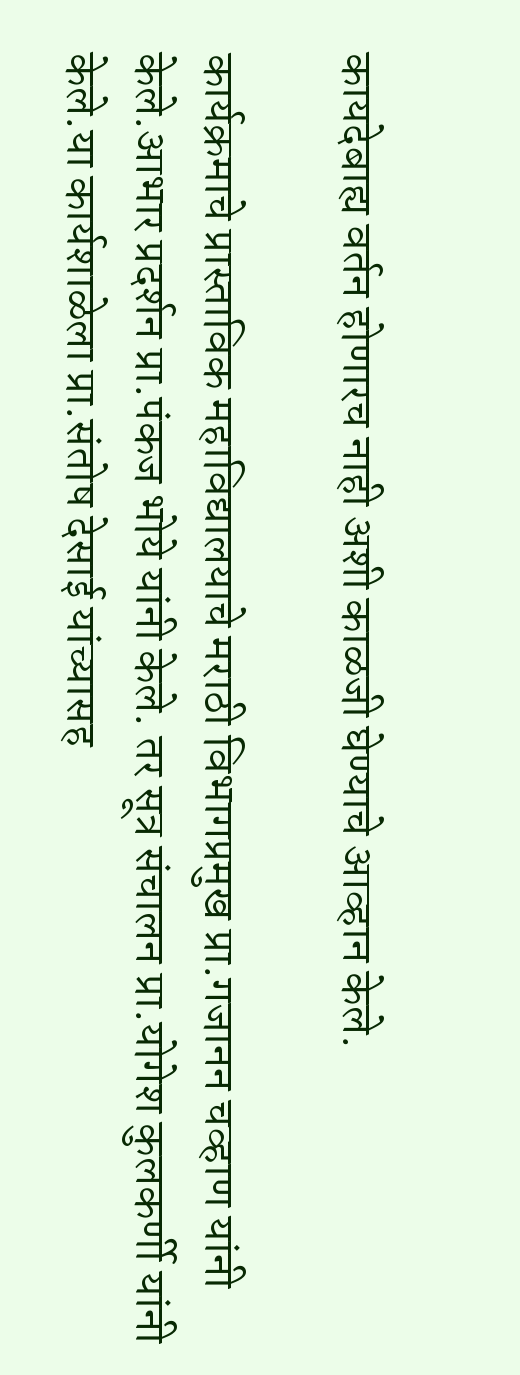कायदेबाह्य वर्तन होणारच नाही अशी काळजी घेण्याचे आव्हान केले.

कार्यक्रमाचे प्रास्ताविक महाविद्यालयाचे मराठी विभागप्रमुख प्रा.गजानन चव्हाण यांनी केले.आभार प्रदर्शन प्रा.पंकज भोये यांनी केले. तर सूत्र संचालन प्रा.योगेश कुलकर्णी यांनी केले.या कार्यशाळेला प्रा.संतोष देसाई यांच्यासह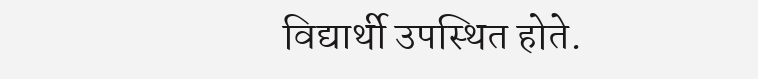विद्यार्थी उपस्थित होते.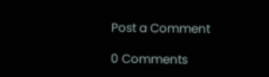Post a Comment

0 Comments